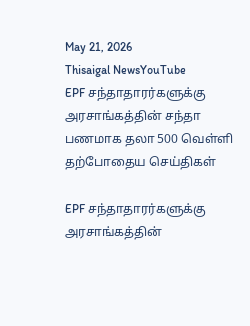May 21, 2026
Thisaigal NewsYouTube
EPF சந்தாதாரர்களுக்கு அரசாங்கத்தின் சந்தா பணமாக தலா 500 வெள்ளி
தற்போதைய செய்திகள்

EPF சந்தாதாரர்களுக்கு அரசாங்கத்தின்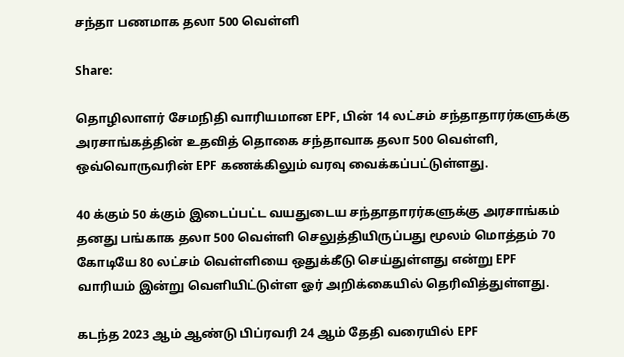சந்தா பணமாக தலா 500 வெள்ளி

Share:

தொழிலாளர் சேமநிதி வாரியமான EPF, பின் 14 லட்சம் சந்தாதாரர்களுக்கு அரசாங்கத்தின் உதவித் தொகை சந்தாவாக தலா 500 வெள்ளி, ஒவ்வொருவரின் EPF கணக்கிலும் வரவு வைக்கப்பட்டுள்ளது.

40 க்கும் 50 க்கும் இடைப்பட்ட வயதுடைய சந்தாதாரர்களுக்கு அரசாங்கம் தனது பங்காக தலா 500 வெள்ளி செலுத்தியிருப்பது மூலம் மொத்தம் 70 கோடியே 80 லட்சம் வெள்ளியை ஒதுக்கீடு செய்துள்ளது என்று EPF வாரியம் இன்று வெளியிட்டுள்ள ஓர் அறிக்கையில் தெரிவித்துள்ளது.

கடந்த 2023 ஆம் ஆண்டு பிப்ரவரி 24 ஆம் தேதி வரையில் EPF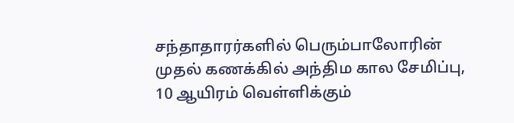சந்தாதாரர்களில் பெரும்பாலோரின் முதல் கணக்கில் அந்திம கால சேமிப்பு, 10 ஆயிரம் வெள்ளிக்கும்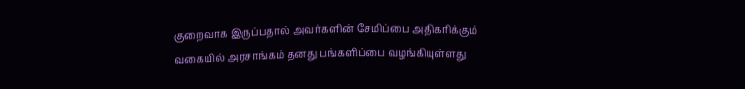குறைவாக இருப்பதால் அவர்களின் சேமிப்பை அதிகரிக்கும் வகையில் அரசாங்கம் தனது பங்களிப்பை வழங்கியுள்ளது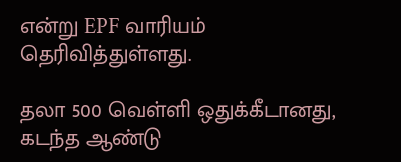என்று EPF வாரியம் தெரிவித்துள்ளது.

தலா 500 வெள்ளி ஒதுக்கீடானது, கடந்த ஆண்டு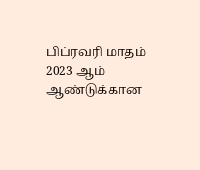பிப்ரவரி மாதம் 2023 ஆம் ஆண்டுக்கான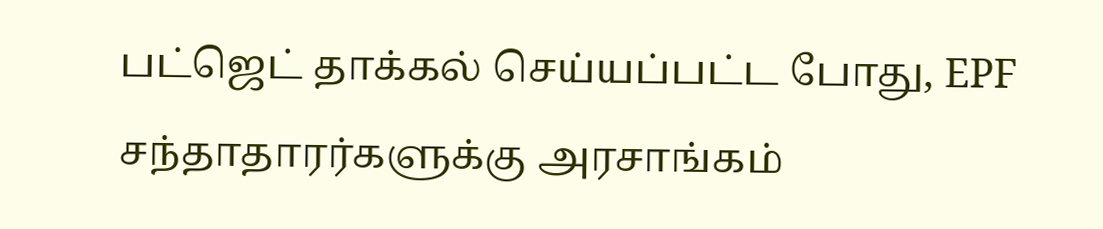பட்ஜெட் தாக்கல் செய்யப்பட்ட போது, EPF சந்தாதாரர்களுக்கு அரசாங்கம்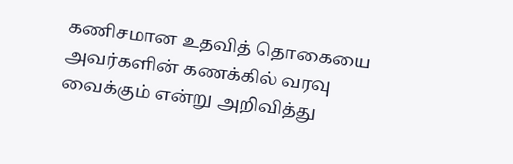கணிசமான உதவித் தொகையை அவர்களின் கணக்கில் வரவு வைக்கும் என்று அறிவித்து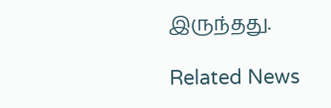இருந்தது.

Related News